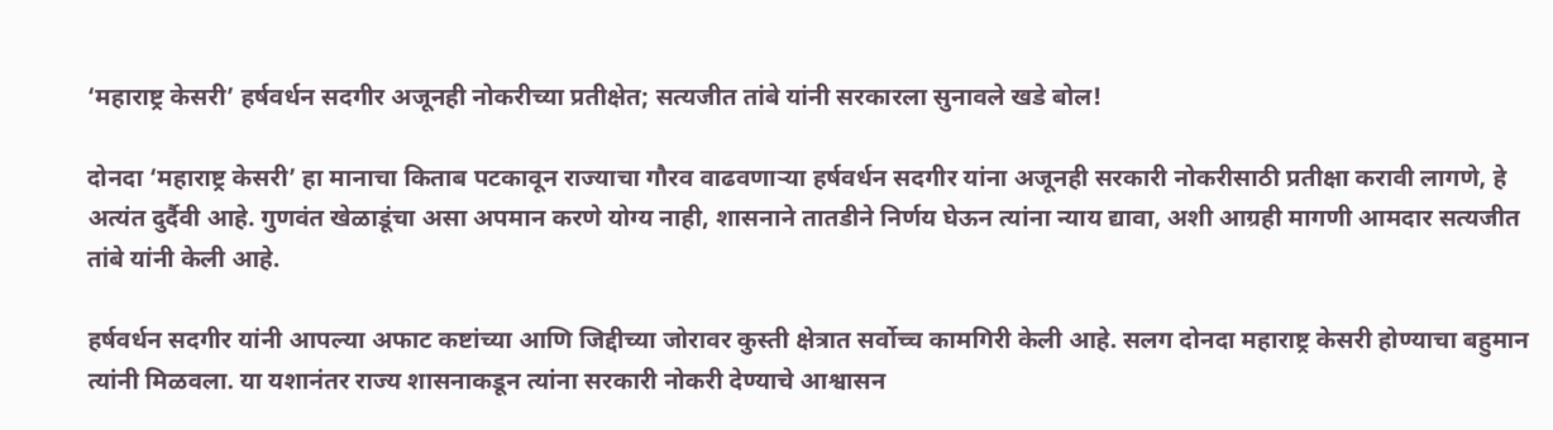‘महाराष्ट्र केसरी’ हर्षवर्धन सदगीर अजूनही नोकरीच्या प्रतीक्षेत; सत्यजीत तांबे यांनी सरकारला सुनावले खडे बोल!

दोनदा ‘महाराष्ट्र केसरी’ हा मानाचा किताब पटकावून राज्याचा गौरव वाढवणाऱ्या हर्षवर्धन सदगीर यांना अजूनही सरकारी नोकरीसाठी प्रतीक्षा करावी लागणे, हे अत्यंत दुर्दैवी आहे. गुणवंत खेळाडूंचा असा अपमान करणे योग्य नाही, शासनाने तातडीने निर्णय घेऊन त्यांना न्याय द्यावा, अशी आग्रही मागणी आमदार सत्यजीत तांबे यांनी केली आहे.

हर्षवर्धन सदगीर यांनी आपल्या अफाट कष्टांच्या आणि जिद्दीच्या जोरावर कुस्ती क्षेत्रात सर्वोच्च कामगिरी केली आहे. सलग दोनदा महाराष्ट्र केसरी होण्याचा बहुमान त्यांनी मिळवला. या यशानंतर राज्य शासनाकडून त्यांना सरकारी नोकरी देण्याचे आश्वासन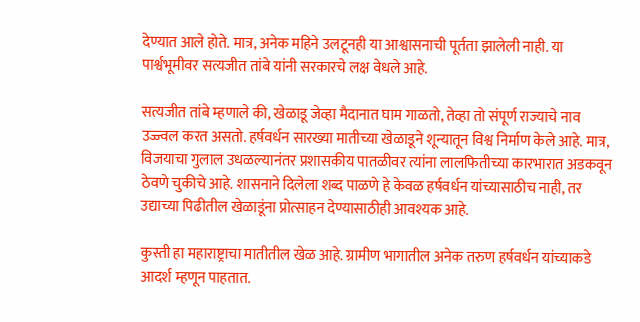देण्यात आले होते. मात्र, अनेक महिने उलटूनही या आश्वासनाची पूर्तता झालेली नाही. या पार्श्वभूमीवर सत्यजीत तांबे यांनी सरकारचे लक्ष वेधले आहे.

सत्यजीत तांबे म्हणाले की, खेळाडू जेव्हा मैदानात घाम गाळतो, तेव्हा तो संपूर्ण राज्याचे नाव उज्ज्वल करत असतो. हर्षवर्धन सारख्या मातीच्या खेळाडूने शून्यातून विश्व निर्माण केले आहे. मात्र, विजयाचा गुलाल उधळल्यानंतर प्रशासकीय पातळीवर त्यांना लालफितीच्या कारभारात अडकवून ठेवणे चुकीचे आहे. शासनाने दिलेला शब्द पाळणे हे केवळ हर्षवर्धन यांच्यासाठीच नाही, तर उद्याच्या पिढीतील खेळाडूंना प्रोत्साहन देण्यासाठीही आवश्यक आहे.

कुस्ती हा महाराष्ट्राचा मातीतील खेळ आहे. ग्रामीण भागातील अनेक तरुण हर्षवर्धन यांच्याकडे आदर्श म्हणून पाहतात.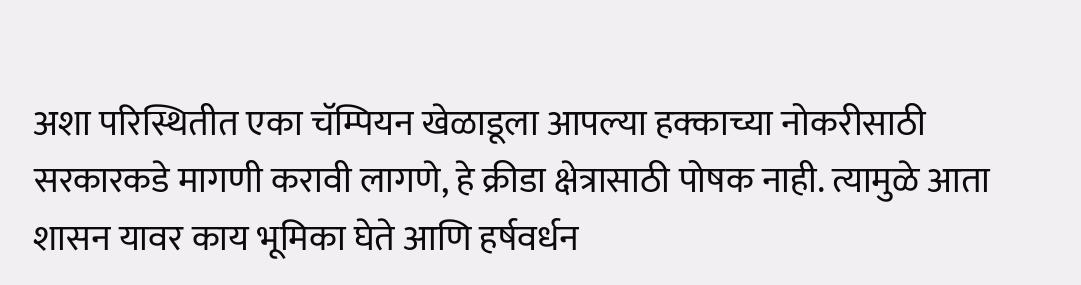अशा परिस्थितीत एका चॅम्पियन खेळाडूला आपल्या हक्काच्या नोकरीसाठी सरकारकडे मागणी करावी लागणे, हे क्रीडा क्षेत्रासाठी पोषक नाही. त्यामुळे आता शासन यावर काय भूमिका घेते आणि हर्षवर्धन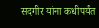सदगीर यांना कधीपर्यंत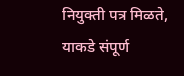नियुक्ती पत्र मिळते, याकडे संपूर्ण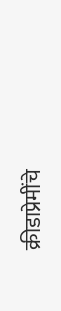क्रीडाप्रेमींचे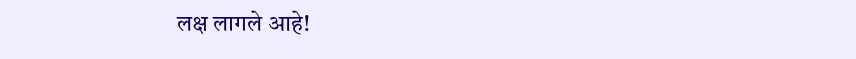लक्ष लागले आहे!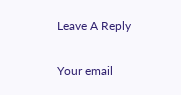Leave A Reply

Your email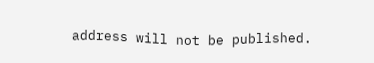address will not be published.